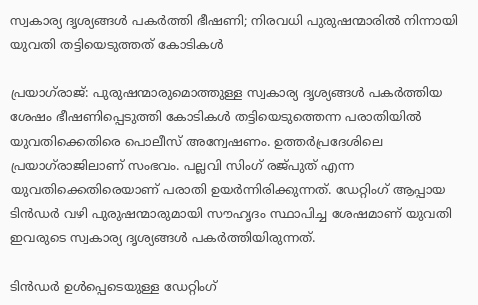സ്വകാര്യ ദൃശ്യങ്ങൾ പകർത്തി ഭീഷണി; നിരവധി പുരുഷന്മാരിൽ നിന്നായി യുവതി തട്ടിയെടുത്തത് കോടികൾ

പ്രയാഗ്‌രാജ്: പുരുഷന്മാരുമൊത്തുള്ള സ്വകാര്യ ദൃശ്യങ്ങൾ പകർത്തിയ ശേഷം ഭീഷണിപ്പെടുത്തി കോടികൾ തട്ടിയെടുത്തെന്ന പരാതിയിൽ യുവതിക്കെതിരെ പൊലീസ് അന്വേഷണം. ഉത്തർപ്രദേശിലെ പ്രയാഗ്‌രാജിലാണ് സംഭവം. പല്ലവി സിംഗ് രജ്പുത് എന്ന യുവതിക്കെതിരെയാണ് പരാതി ഉയർന്നിരിക്കുന്നത്. ഡേറ്റിംഗ് ആപ്പായ ടിൻഡർ വഴി പുരുഷന്മാരുമായി സൗഹൃദം സ്ഥാപിച്ച ശേഷമാണ് യുവതി ഇവരുടെ സ്വകാര്യ ദൃശ്യങ്ങൾ പകർത്തിയിരുന്നത്.

ടിൻഡർ ഉൾപ്പെടെയുള്ള ഡേറ്റിംഗ്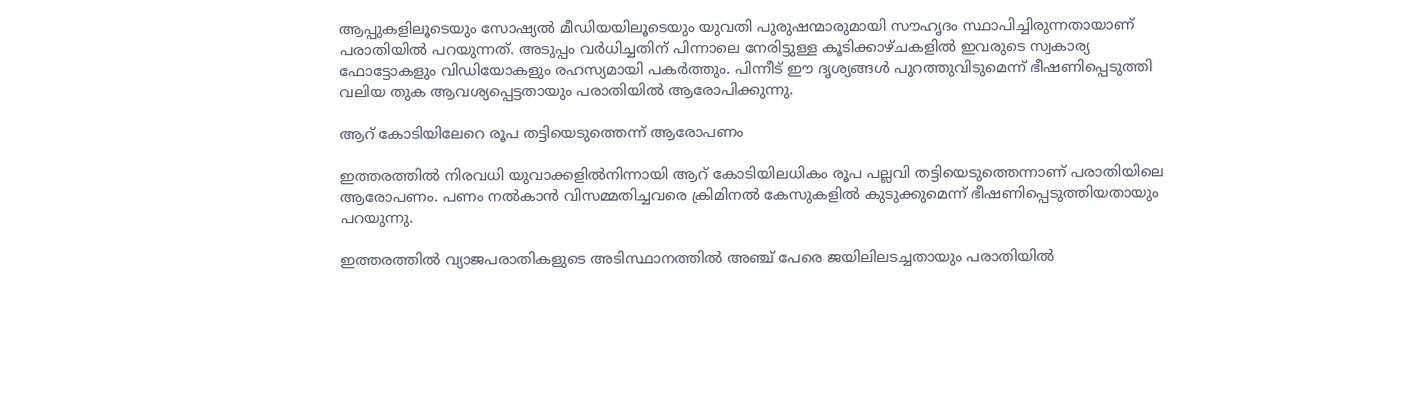ആപ്പുകളിലൂടെയും സോഷ്യൽ മീഡിയയിലൂടെയും യുവതി പുരുഷന്മാരുമായി സൗഹൃദം സ്ഥാപിച്ചിരുന്നതായാണ് പരാതിയിൽ പറയുന്നത്. അടുപ്പം വർധിച്ചതിന് പിന്നാലെ നേരിട്ടുള്ള കൂടിക്കാഴ്‌ചകളിൽ ഇവരുടെ സ്വകാര്യ ഫോട്ടോകളും വിഡിയോകളും രഹസ്യമായി പകർത്തും. പിന്നീട് ഈ ദൃശ്യങ്ങൾ പുറത്തുവിടുമെന്ന് ഭീഷണിപ്പെടുത്തി വലിയ തുക ആവശ്യപ്പെട്ടതായും പരാതിയിൽ ആരോപിക്കുന്നു.

ആറ് കോടിയിലേറെ രൂപ തട്ടിയെടുത്തെന്ന് ആരോപണം

ഇത്തരത്തിൽ നിരവധി യുവാക്കളിൽനിന്നായി ആറ് കോടിയിലധികം രൂപ പല്ലവി തട്ടിയെടുത്തെന്നാണ് പരാതിയിലെ ആരോപണം. പണം നൽകാൻ വിസമ്മതിച്ചവരെ ക്രിമിനൽ കേസുകളിൽ കുടുക്കുമെന്ന് ഭീഷണിപ്പെടുത്തിയതായും പറയുന്നു.

ഇത്തരത്തിൽ വ്യാജപരാതികളുടെ അടിസ്ഥാനത്തിൽ അഞ്ച് പേരെ ജയിലിലടച്ചതായും പരാതിയിൽ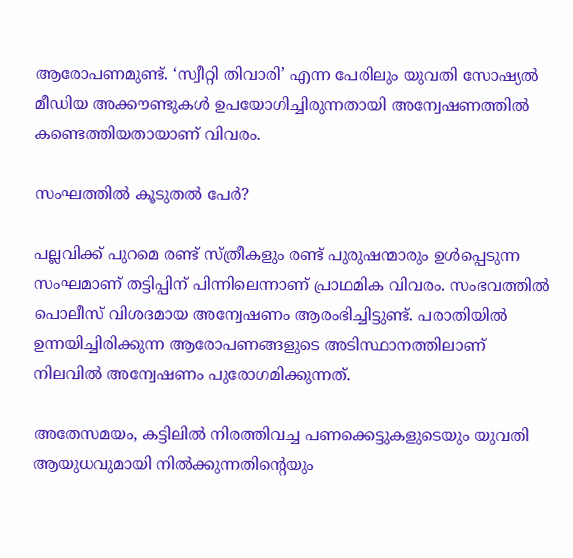ആരോപണമുണ്ട്. ‘സ്വീറ്റി തിവാരി’ എന്ന പേരിലും യുവതി സോഷ്യൽ മീഡിയ അക്കൗണ്ടുകൾ ഉപയോഗിച്ചിരുന്നതായി അന്വേഷണത്തിൽ കണ്ടെത്തിയതായാണ് വിവരം.

സംഘത്തിൽ കൂടുതൽ പേർ?

പല്ലവിക്ക് പുറമെ രണ്ട് സ്ത്രീകളും രണ്ട് പുരുഷന്മാരും ഉൾപ്പെടുന്ന സംഘമാണ് തട്ടിപ്പിന് പിന്നിലെന്നാണ് പ്രാഥമിക വിവരം. സംഭവത്തിൽ പൊലീസ് വിശദമായ അന്വേഷണം ആരംഭിച്ചിട്ടുണ്ട്. പരാതിയിൽ ഉന്നയിച്ചിരിക്കുന്ന ആരോപണങ്ങളുടെ അടിസ്ഥാനത്തിലാണ് നിലവിൽ അന്വേഷണം പുരോഗമിക്കുന്നത്.

അതേസമയം, കട്ടിലിൽ നിരത്തിവച്ച പണക്കെട്ടുകളുടെയും യുവതി ആയുധവുമായി നിൽക്കുന്നതിന്റെയും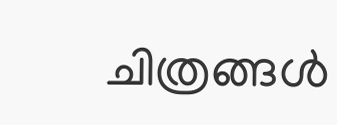ചിത്രങ്ങൾ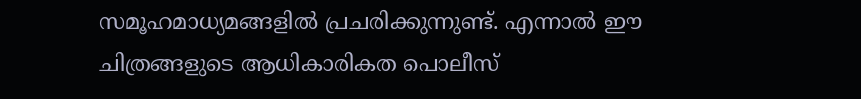സമൂഹമാധ്യമങ്ങളിൽ പ്രചരിക്കുന്നുണ്ട്. എന്നാൽ ഈ ചിത്രങ്ങളുടെ ആധികാരികത പൊലീസ്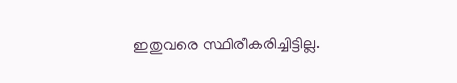ഇതുവരെ സ്ഥിരീകരിച്ചിട്ടില്ല.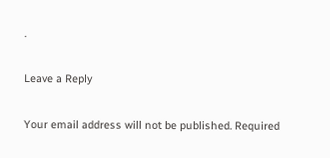.

Leave a Reply

Your email address will not be published. Required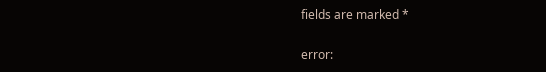fields are marked *

error: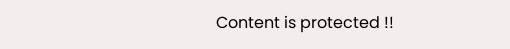Content is protected !!